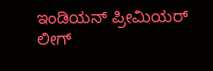ಇಂಡಿಯನ್ ಪ್ರೀಮಿಯರ್ ಲೀಗ್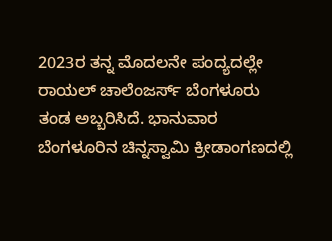2023ರ ತನ್ನ ಮೊದಲನೇ ಪಂದ್ಯದಲ್ಲೇ ರಾಯಲ್ ಚಾಲೆಂಜರ್ಸ್ ಬೆಂಗಳೂರು ತಂಡ ಅಬ್ಬರಿಸಿದೆ. ಭಾನುವಾರ ಬೆಂಗಳೂರಿನ ಚಿನ್ನಸ್ವಾಮಿ ಕ್ರೀಡಾಂಗಣದಲ್ಲಿ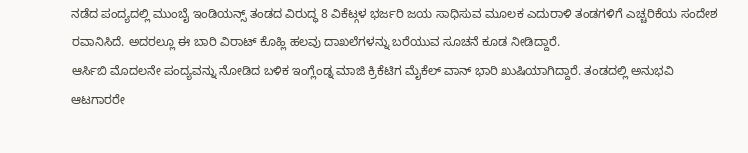ನಡೆದ ಪಂದ್ಯದಲ್ಲಿ ಮುಂಬೈ ಇಂಡಿಯನ್ಸ್ ತಂಡದ ವಿರುದ್ಧ 8 ವಿಕೆಟ್ಗಳ ಭರ್ಜರಿ ಜಯ ಸಾಧಿಸುವ ಮೂಲಕ ಎದುರಾಳಿ ತಂಡಗಳಿಗೆ ಎಚ್ಚರಿಕೆಯ ಸಂದೇಶ ರವಾನಿಸಿದೆ. ಅದರಲ್ಲೂ ಈ ಬಾರಿ ವಿರಾಟ್ ಕೊಹ್ಲಿ ಹಲವು ದಾಖಲೆಗಳನ್ನು ಬರೆಯುವ ಸೂಚನೆ ಕೂಡ ನೀಡಿದ್ದಾರೆ.
ಆರ್ಸಿಬಿ ಮೊದಲನೇ ಪಂದ್ಯವನ್ನು ನೋಡಿದ ಬಳಿಕ ಇಂಗ್ಲೆಂಡ್ನ ಮಾಜಿ ಕ್ರಿಕೆಟಿಗ ಮೈಕೆಲ್ ವಾನ್ ಭಾರಿ ಖುಷಿಯಾಗಿದ್ದಾರೆ. ತಂಡದಲ್ಲಿ ಅನುಭವಿ ಆಟಗಾರರೇ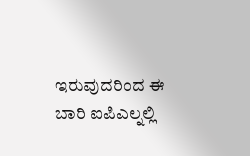ಇರುವುದರಿಂದ ಈ ಬಾರಿ ಐಪಿಎಲ್ನಲ್ಲಿ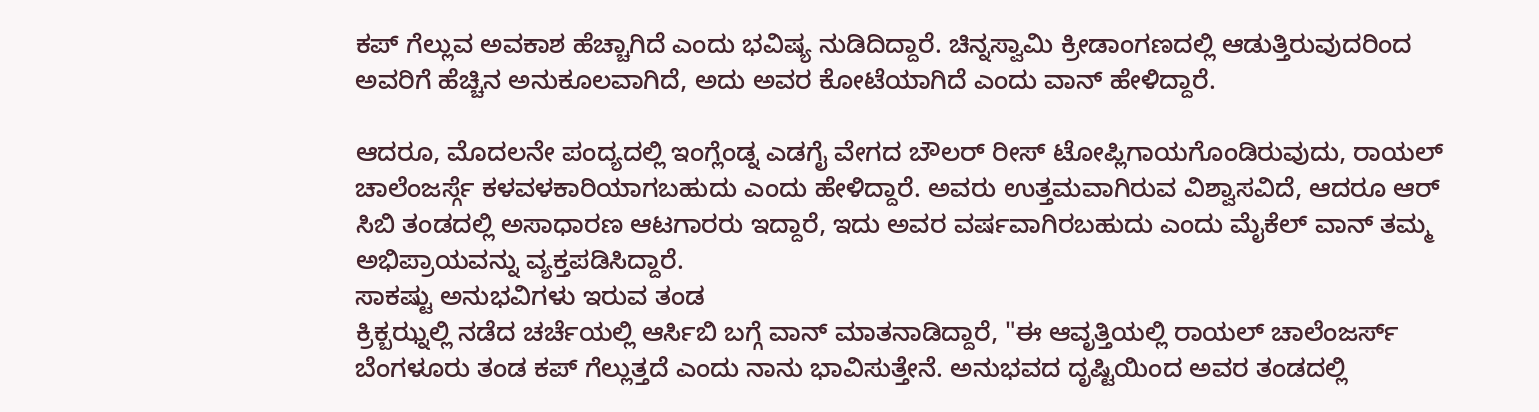ಕಪ್ ಗೆಲ್ಲುವ ಅವಕಾಶ ಹೆಚ್ಚಾಗಿದೆ ಎಂದು ಭವಿಷ್ಯ ನುಡಿದಿದ್ದಾರೆ. ಚಿನ್ನಸ್ವಾಮಿ ಕ್ರೀಡಾಂಗಣದಲ್ಲಿ ಆಡುತ್ತಿರುವುದರಿಂದ ಅವರಿಗೆ ಹೆಚ್ಚಿನ ಅನುಕೂಲವಾಗಿದೆ, ಅದು ಅವರ ಕೋಟೆಯಾಗಿದೆ ಎಂದು ವಾನ್ ಹೇಳಿದ್ದಾರೆ.

ಆದರೂ, ಮೊದಲನೇ ಪಂದ್ಯದಲ್ಲಿ ಇಂಗ್ಲೆಂಡ್ನ ಎಡಗೈ ವೇಗದ ಬೌಲರ್ ರೀಸ್ ಟೋಪ್ಲಿಗಾಯಗೊಂಡಿರುವುದು, ರಾಯಲ್ ಚಾಲೆಂಜರ್ಸ್ಗೆ ಕಳವಳಕಾರಿಯಾಗಬಹುದು ಎಂದು ಹೇಳಿದ್ದಾರೆ. ಅವರು ಉತ್ತಮವಾಗಿರುವ ವಿಶ್ವಾಸವಿದೆ, ಆದರೂ ಆರ್ ಸಿಬಿ ತಂಡದಲ್ಲಿ ಅಸಾಧಾರಣ ಆಟಗಾರರು ಇದ್ದಾರೆ, ಇದು ಅವರ ವರ್ಷವಾಗಿರಬಹುದು ಎಂದು ಮೈಕೆಲ್ ವಾನ್ ತಮ್ಮ ಅಭಿಪ್ರಾಯವನ್ನು ವ್ಯಕ್ತಪಡಿಸಿದ್ದಾರೆ.
ಸಾಕಷ್ಟು ಅನುಭವಿಗಳು ಇರುವ ತಂಡ
ಕ್ರಿಕ್ಬಝ್ನಲ್ಲಿ ನಡೆದ ಚರ್ಚೆಯಲ್ಲಿ ಆರ್ಸಿಬಿ ಬಗ್ಗೆ ವಾನ್ ಮಾತನಾಡಿದ್ದಾರೆ, "ಈ ಆವೃತ್ತಿಯಲ್ಲಿ ರಾಯಲ್ ಚಾಲೆಂಜರ್ಸ್ ಬೆಂಗಳೂರು ತಂಡ ಕಪ್ ಗೆಲ್ಲುತ್ತದೆ ಎಂದು ನಾನು ಭಾವಿಸುತ್ತೇನೆ. ಅನುಭವದ ದೃಷ್ಟಿಯಿಂದ ಅವರ ತಂಡದಲ್ಲಿ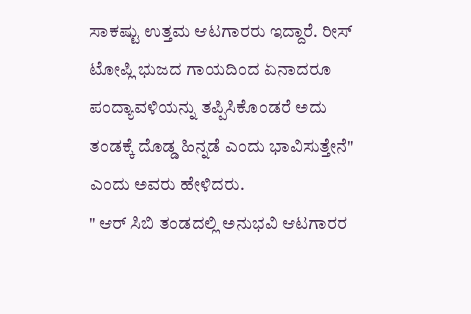ಸಾಕಷ್ಟು ಉತ್ತಮ ಆಟಗಾರರು ಇದ್ದಾರೆ. ರೀಸ್ ಟೋಪ್ಲಿ ಭುಜದ ಗಾಯದಿಂದ ಏನಾದರೂ ಪಂದ್ಯಾವಳಿಯನ್ನು ತಪ್ಪಿಸಿಕೊಂಡರೆ ಅದು ತಂಡಕ್ಕೆ ದೊಡ್ಡ ಹಿನ್ನಡೆ ಎಂದು ಭಾವಿಸುತ್ತೇನೆ" ಎಂದು ಅವರು ಹೇಳಿದರು.
" ಆರ್ ಸಿಬಿ ತಂಡದಲ್ಲಿ ಅನುಭವಿ ಆಟಗಾರರ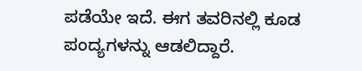ಪಡೆಯೇ ಇದೆ. ಈಗ ತವರಿನಲ್ಲಿ ಕೂಡ ಪಂದ್ಯಗಳನ್ನು ಆಡಲಿದ್ದಾರೆ.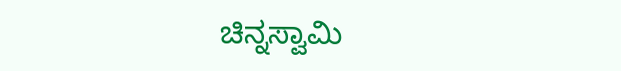ಚಿನ್ನಸ್ವಾಮಿ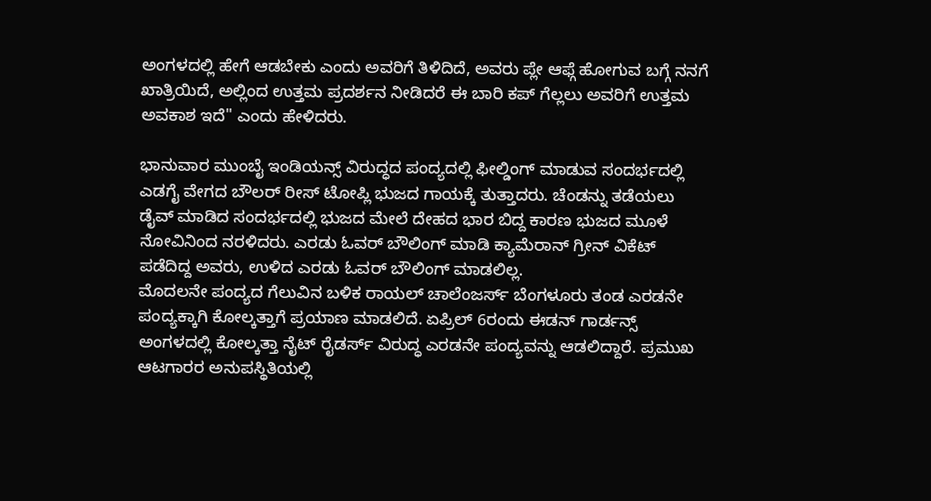ಅಂಗಳದಲ್ಲಿ ಹೇಗೆ ಆಡಬೇಕು ಎಂದು ಅವರಿಗೆ ತಿಳಿದಿದೆ, ಅವರು ಪ್ಲೇ ಆಫ್ಗೆ ಹೋಗುವ ಬಗ್ಗೆ ನನಗೆ ಖಾತ್ರಿಯಿದೆ, ಅಲ್ಲಿಂದ ಉತ್ತಮ ಪ್ರದರ್ಶನ ನೀಡಿದರೆ ಈ ಬಾರಿ ಕಪ್ ಗೆಲ್ಲಲು ಅವರಿಗೆ ಉತ್ತಮ ಅವಕಾಶ ಇದೆ" ಎಂದು ಹೇಳಿದರು.

ಭಾನುವಾರ ಮುಂಬೈ ಇಂಡಿಯನ್ಸ್ ವಿರುದ್ಧದ ಪಂದ್ಯದಲ್ಲಿ ಫೀಲ್ಡಿಂಗ್ ಮಾಡುವ ಸಂದರ್ಭದಲ್ಲಿ ಎಡಗೈ ವೇಗದ ಬೌಲರ್ ರೀಸ್ ಟೋಪ್ಲಿ ಭುಜದ ಗಾಯಕ್ಕೆ ತುತ್ತಾದರು. ಚೆಂಡನ್ನು ತಡೆಯಲು ಡೈವ್ ಮಾಡಿದ ಸಂದರ್ಭದಲ್ಲಿ ಭುಜದ ಮೇಲೆ ದೇಹದ ಭಾರ ಬಿದ್ದ ಕಾರಣ ಭುಜದ ಮೂಳೆ ನೋವಿನಿಂದ ನರಳಿದರು. ಎರಡು ಓವರ್ ಬೌಲಿಂಗ್ ಮಾಡಿ ಕ್ಯಾಮೆರಾನ್ ಗ್ರೀನ್ ವಿಕೆಟ್ ಪಡೆದಿದ್ದ ಅವರು, ಉಳಿದ ಎರಡು ಓವರ್ ಬೌಲಿಂಗ್ ಮಾಡಲಿಲ್ಲ.
ಮೊದಲನೇ ಪಂದ್ಯದ ಗೆಲುವಿನ ಬಳಿಕ ರಾಯಲ್ ಚಾಲೆಂಜರ್ಸ್ ಬೆಂಗಳೂರು ತಂಡ ಎರಡನೇ ಪಂದ್ಯಕ್ಕಾಗಿ ಕೋಲ್ಕತ್ತಾಗೆ ಪ್ರಯಾಣ ಮಾಡಲಿದೆ. ಏಪ್ರಿಲ್ 6ರಂದು ಈಡನ್ ಗಾರ್ಡನ್ಸ್ ಅಂಗಳದಲ್ಲಿ ಕೋಲ್ಕತ್ತಾ ನೈಟ್ ರೈಡರ್ಸ್ ವಿರುದ್ಧ ಎರಡನೇ ಪಂದ್ಯವನ್ನು ಆಡಲಿದ್ದಾರೆ. ಪ್ರಮುಖ ಆಟಗಾರರ ಅನುಪಸ್ಥಿತಿಯಲ್ಲಿ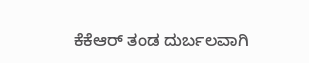ಕೆಕೆಆರ್ ತಂಡ ದುರ್ಬಲವಾಗಿ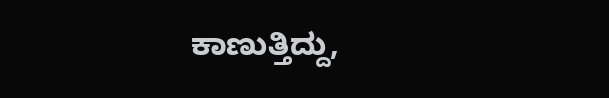ಕಾಣುತ್ತಿದ್ದು,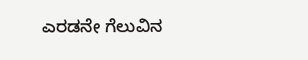ಎರಡನೇ ಗೆಲುವಿನ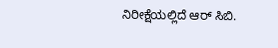ನಿರೀಕ್ಷೆಯಲ್ಲಿದೆ ಆರ್ ಸಿಬಿ.